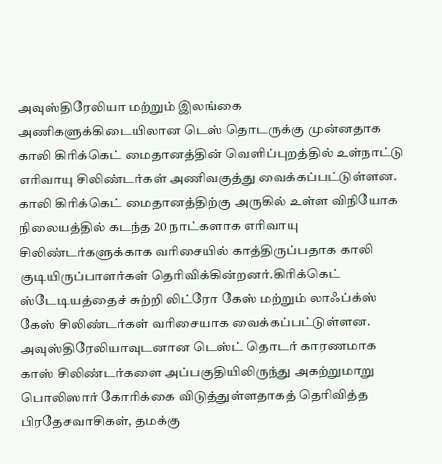அவுஸ்திரேலியா மற்றும் இலங்கை அணிகளுக்கிடையிலான டெஸ் தொடருக்கு முன்னதாக காலி கிரிக்கெட் மைதானத்தின் வெளிப்புறத்தில் உள்நாட்டு எரிவாயு சிலிண்டர்கள் அணிவகுத்து வைக்கப்பட்டுள்ளன.
காலி கிரிக்கெட் மைதானத்திற்கு அருகில் உள்ள விநியோக நிலையத்தில் கடந்த 20 நாட்களாக எரிவாயு சிலிண்டர்களுக்காக வரிசையில் காத்திருப்பதாக காலி குடியிருப்பாளர்கள் தெரிவிக்கின்றனர்.கிரிக்கெட் ஸ்டேடியத்தைச் சுற்றி லிட்ரோ கேஸ் மற்றும் லாஃப்க்ஸ் கேஸ் சிலிண்டர்கள் வரிசையாக வைக்கப்பட்டுள்ளன.
அவுஸ்திரேலியாவுடனான டெஸ்ட் தொடர் காரணமாக காஸ் சிலிண்டர்களை அப்பகுதியிலிருந்து அகற்றுமாறு பொலிஸார் கோரிக்கை விடுத்துள்ளதாகத் தெரிவித்த பிரதேசவாசிகள், தமக்கு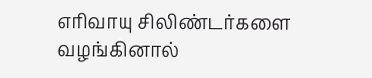எரிவாயு சிலிண்டர்களை வழங்கினால்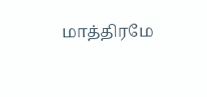மாத்திரமே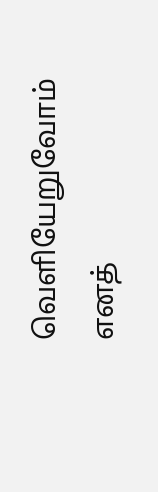வெளியேறுவோம் எனத்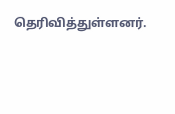தெரிவித்துள்ளனர்.